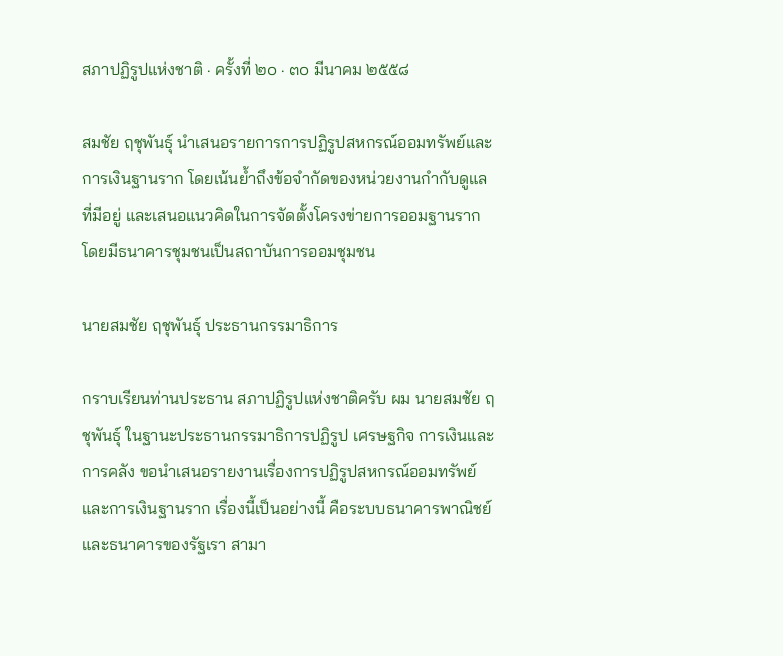สภาปฏิรูปแห่งชาติ · ครั้งที่ ๒๐ · ๓๐ มีนาคม ๒๕๕๘

สมชัย ฤชุพันธุ์ นำเสนอรายการการปฏิรูปสหกรณ์ออมทรัพย์และการเงินฐานราก โดยเน้นย้ำถึงข้อจำกัดของหน่วยงานกำกับดูแลที่มีอยู่ และเสนอแนวคิดในการจัดตั้งโครงข่ายการออมฐานราก โดยมีธนาคารชุมชนเป็นสถาบันการออมชุมชน

นายสมชัย ฤชุพันธุ์ ประธานกรรมาธิการ

กราบเรียนท่านประธาน สภาปฏิรูปแห่งชาติครับ ผม นายสมชัย ฤชุพันธุ์ ในฐานะประธานกรรมาธิการปฏิรูป เศรษฐกิจ การเงินและการคลัง ขอนำเสนอรายงานเรื่องการปฏิรูปสหกรณ์ออมทรัพย์ และการเงินฐานราก เรื่องนี้เป็นอย่างนี้ คือระบบธนาคารพาณิชย์และธนาคารของรัฐเรา สามา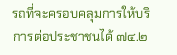รถที่จะครอบคลุมการให้บริการต่อประชาชนได้ ๗๔.๒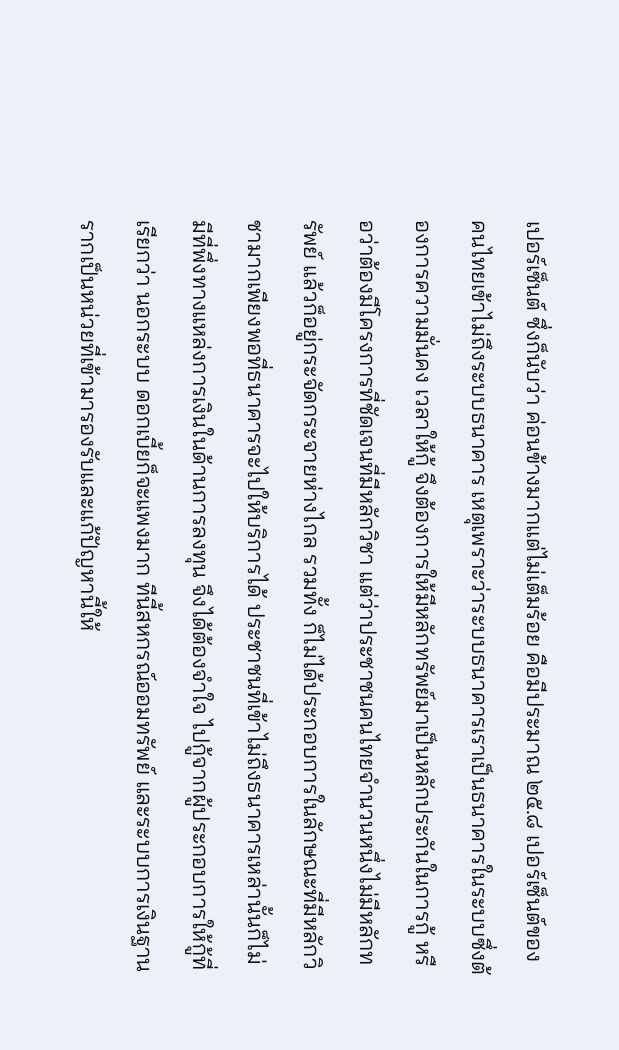เปอร์เซ็นต์ ซึ่งก็นับว่า ค่อนข้างมากแต่ไม่เต็มร้อย คือมีประมาณ ๒๕.๘ เปอร์เซ็นต์ของคนไทยเข้าไม่ถึงระบบธนาคาร เหตุเพราะว่าระบบธนาคารเราเป็นธนาคารในระบบซึ่งต้องการความมั่นคง เวลาให้กู้ จึงต้องการให้มีหลักทรัพย์มาเป็นหลักประกันในการกู้ หรือว่าต้องมีโครงการที่ชัดเจนที่มีหลักวิชา แต่ว่าประชาชนคนไทยจำนวนหนึ่งไม่มีหลักทรัพย์ แล้วก็อยู่กระจัดกระจายห่างไกล รวมทั้ง ก็ไม่ได้ประกอบการในลักษณะที่มีหลักวิชามากเพียงพอที่ธนาคารจะไปให้บริการได้ ประชาชนที่เข้าไม่ถึงธนาคารเหล่านั้นก็ไม่มีที่พึ่งทางแหล่งการเงินในด้านการลงทุน จึงได้ต้องจำใจ ไปกู้จากผู้ประกอบการให้กู้ที่เรียกว่า นอกระบบ ดอกเบี้ยก็จะแพงมาก ทีนี้สหกรณ์ออมทรัพย์ และระบบการเงินฐานรากเป็นหน่วยที่เข้ามารองรับและแก้ปัญหานี้ให้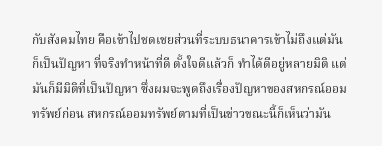กับสังคมไทย คือเข้าไปชดเชยส่วนที่ระบบธนาคารเข้าไม่ถึงแต่มันก็เป็นปัญหา ที่จริงทำหน้าที่ดี ตั้งใจดีแล้วก็ ทำได้ดีอยู่หลายมิติ แต่มันก็มีมิติที่เป็นปัญหา ซึ่งผมจะพูดถึงเรื่องปัญหาของสหกรณ์ออมทรัพย์ก่อน สหกรณ์ออมทรัพย์ตามที่เป็นข่าวขณะนี้ก็เห็นว่ามัน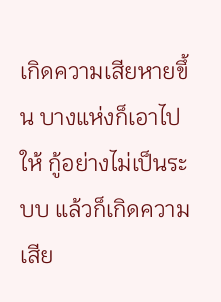เกิดความเสียหายขึ้น บางแห่งก็เอาไปให้ กู้อย่างไม่เป็นระบบ แล้วก็เกิดความเสีย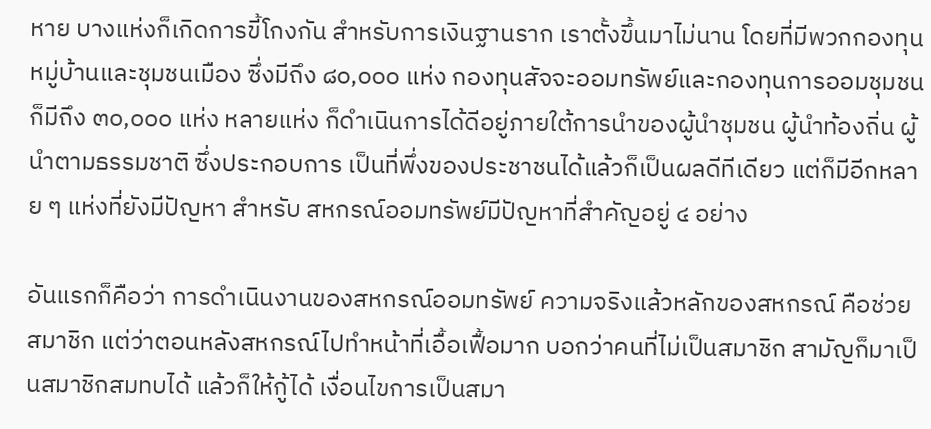หาย บางแห่งก็เกิดการขี้โกงกัน สำหรับการเงินฐานราก เราตั้งขึ้นมาไม่นาน โดยที่มีพวกกองทุนหมู่บ้านและชุมชนเมือง ซึ่งมีถึง ๘๐,๐๐๐ แห่ง กองทุนสัจจะออมทรัพย์และกองทุนการออมชุมชนก็มีถึง ๓๐,๐๐๐ แห่ง หลายแห่ง ก็ดำเนินการได้ดีอยู่ภายใต้การนำของผู้นำชุมชน ผู้นำท้องถิ่น ผู้นำตามธรรมชาติ ซึ่งประกอบการ เป็นที่พึ่งของประชาชนได้แล้วก็เป็นผลดีทีเดียว แต่ก็มีอีกหลาย ๆ แห่งที่ยังมีปัญหา สำหรับ สหกรณ์ออมทรัพย์มีปัญหาที่สำคัญอยู่ ๔ อย่าง

อันแรกก็คือว่า การดำเนินงานของสหกรณ์ออมทรัพย์ ความจริงแล้วหลักของสหกรณ์ คือช่วยสมาชิก แต่ว่าตอนหลังสหกรณ์ไปทำหน้าที่เอื้อเฟื้อมาก บอกว่าคนที่ไม่เป็นสมาชิก สามัญก็มาเป็นสมาชิกสมทบได้ แล้วก็ให้กู้ได้ เงื่อนไขการเป็นสมา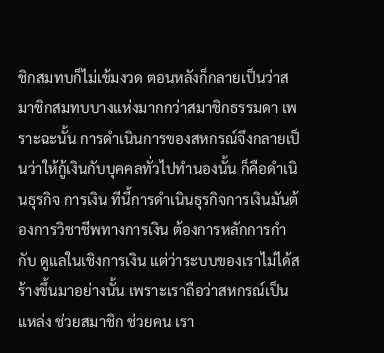ชิกสมทบก็ไม่เข้มงวด ตอนหลังก็กลายเป็นว่าสมาชิกสมทบบางแห่งมากกว่าสมาชิกธรรมดา เพราะฉะนั้น การดำเนินการของสหกรณ์จึงกลายเป็นว่าให้กู้เงินกับบุคคลทั่วไปทำนองนั้น ก็คือดำเนินธุรกิจ การเงิน ทีนี้การดำเนินธุรกิจการเงินมันต้องการวิชาชีพทางการเงิน ต้องการหลักการกำกับ ดูแลในเชิงการเงิน แต่ว่าระบบของเราไม่ได้สร้างขึ้นมาอย่างนั้น เพราะเราถือว่าสหกรณ์เป็นแหล่ง ช่วยสมาชิก ช่วยคน เรา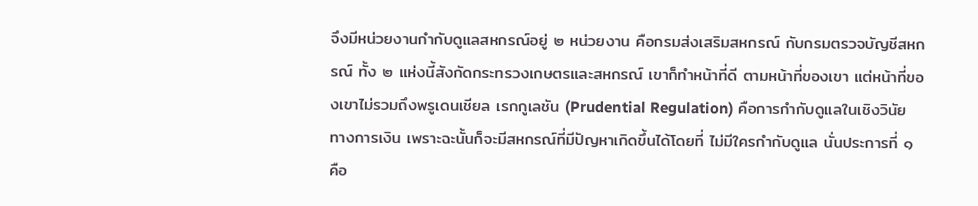จึงมีหน่วยงานกำกับดูแลสหกรณ์อยู่ ๒ หน่วยงาน คือกรมส่งเสริมสหกรณ์ กับกรมตรวจบัญชีสหกรณ์ ทั้ง ๒ แห่งนี้สังกัดกระทรวงเกษตรและสหกรณ์ เขาก็ทำหน้าที่ดี ตามหน้าที่ของเขา แต่หน้าที่ของเขาไม่รวมถึงพรูเดนเชียล เรกกูเลชัน (Prudential Regulation) คือการกำกับดูแลในเชิงวินัยทางการเงิน เพราะฉะนั้นก็จะมีสหกรณ์ที่มีปัญหาเกิดขึ้นได้โดยที่ ไม่มีใครกำกับดูแล นั่นประการที่ ๑ คือ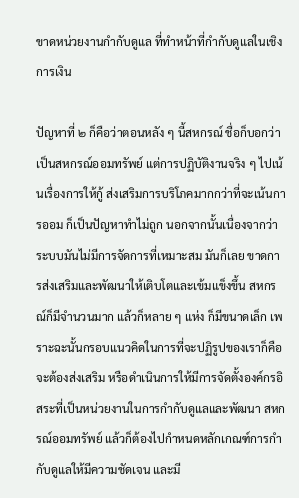ขาดหน่วยงานกำกับดูแล ที่ทำหน้าที่กำกับดูแลในเชิงการเงิน

ปัญหาที่ ๒ ก็คือว่าตอนหลัง ๆ นี้สหกรณ์ ชื่อก็บอกว่าเป็นสหกรณ์ออมทรัพย์ แต่การปฏิบัติงานจริง ๆ ไปเน้นเรื่องการให้กู้ ส่งเสริมการบริโภคมากกว่าที่จะเน้นการออม ก็เป็นปัญหาทำไม่ถูก นอกจากนั้นเนื่องจากว่าระบบมันไม่มีการจัดการที่เหมาะสม มันก็เลย ขาดการส่งเสริมและพัฒนาให้เติบโตและเข้มแข็งขึ้น สหกรณ์ก็มีจำนวนมาก แล้วก็หลาย ๆ แห่ง ก็มีขนาดเล็ก เพราะฉะนั้นกรอบแนวคิดในการที่จะปฏิรูปของเราก็คือจะต้องส่งเสริม หรือดำเนินการให้มีการจัดตั้งองค์กรอิสระที่เป็นหน่วยงานในการกำกับดูแลและพัฒนา สหกรณ์ออมทรัพย์ แล้วก็ต้องไปกำหนดหลักเกณฑ์การกำกับดูแลให้มีความชัดเจน และมี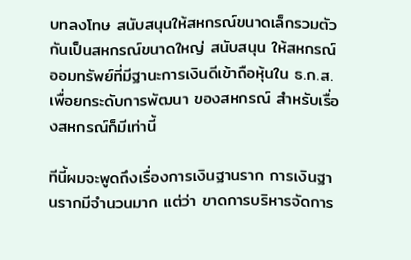บทลงโทษ สนับสนุนให้สหกรณ์ขนาดเล็กรวมตัวกันเป็นสหกรณ์ขนาดใหญ่ สนับสนุน ให้สหกรณ์ออมทรัพย์ที่มีฐานะการเงินดีเข้าถือหุ้นใน ธ.ก.ส. เพื่อยกระดับการพัฒนา ของสหกรณ์ สำหรับเรื่องสหกรณ์ก็มีเท่านี้

ทีนี้ผมจะพูดถึงเรื่องการเงินฐานราก การเงินฐานรากมีจำนวนมาก แต่ว่า ขาดการบริหารจัดการ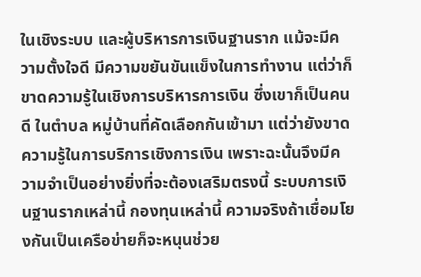ในเชิงระบบ และผู้บริหารการเงินฐานราก แม้จะมีความตั้งใจดี มีความขยันขันแข็งในการทำงาน แต่ว่าก็ขาดความรู้ในเชิงการบริหารการเงิน ซึ่งเขาก็เป็นคนดี ในตำบล หมู่บ้านที่คัดเลือกกันเข้ามา แต่ว่ายังขาดความรู้ในการบริการเชิงการเงิน เพราะฉะนั้นจึงมีความจำเป็นอย่างยิ่งที่จะต้องเสริมตรงนี้ ระบบการเงินฐานรากเหล่านี้ กองทุนเหล่านี้ ความจริงถ้าเชื่อมโยงกันเป็นเครือข่ายก็จะหนุนช่วย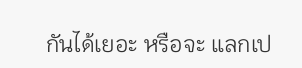กันได้เยอะ หรือจะ แลกเป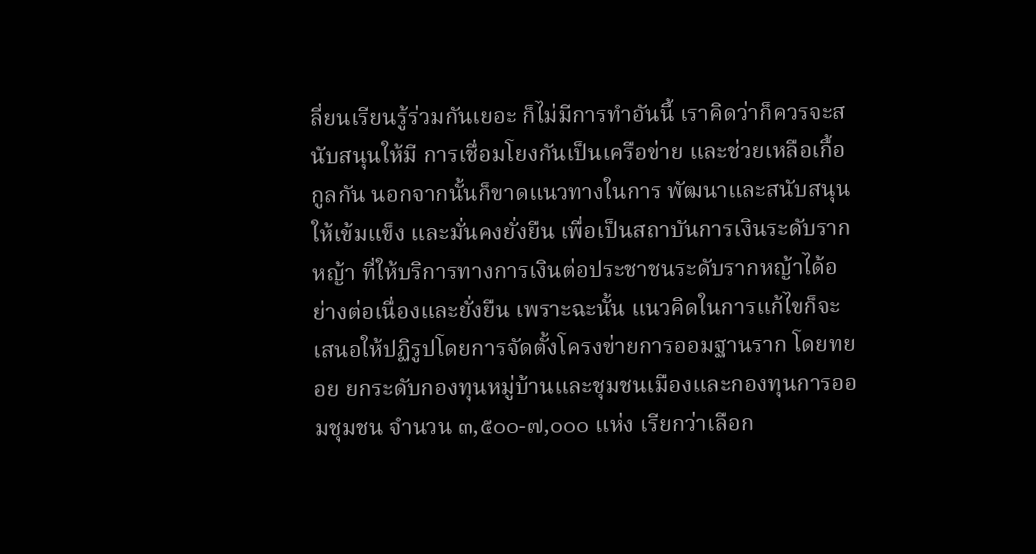ลี่ยนเรียนรู้ร่วมกันเยอะ ก็ไม่มีการทำอันนี้ เราคิดว่าก็ควรจะสนับสนุนให้มี การเชื่อมโยงกันเป็นเครือข่าย และช่วยเหลือเกื้อกูลกัน นอกจากนั้นก็ขาดแนวทางในการ พัฒนาและสนับสนุนให้เข้มแข็ง และมั่นคงยั่งยืน เพื่อเป็นสถาบันการเงินระดับรากหญ้า ที่ให้บริการทางการเงินต่อประชาชนระดับรากหญ้าได้อย่างต่อเนื่องและยั่งยืน เพราะฉะนั้น แนวคิดในการแก้ไขก็จะเสนอให้ปฏิรูปโดยการจัดตั้งโครงข่ายการออมฐานราก โดยทยอย ยกระดับกองทุนหมู่บ้านและชุมชนเมืองและกองทุนการออมชุมชน จำนวน ๓,๕๐๐-๗,๐๐๐ แห่ง เรียกว่าเลือก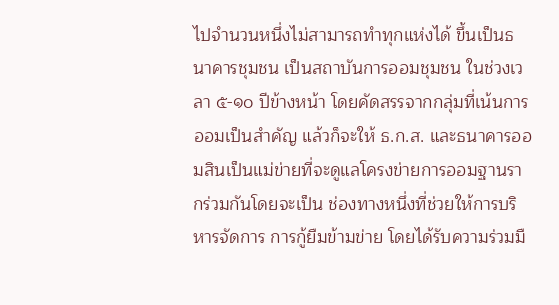ไปจำนวนหนึ่งไม่สามารถทำทุกแห่งได้ ขึ้นเป็นธนาคารชุมชน เป็นสถาบันการออมชุมชน ในช่วงเวลา ๕-๑๐ ปีข้างหน้า โดยคัดสรรจากกลุ่มที่เน้นการออมเป็นสำคัญ แล้วก็จะให้ ธ.ก.ส. และธนาคารออมสินเป็นแม่ข่ายที่จะดูแลโครงข่ายการออมฐานรากร่วมกันโดยจะเป็น ช่องทางหนึ่งที่ช่วยให้การบริหารจัดการ การกู้ยืมข้ามข่าย โดยได้รับความร่วมมื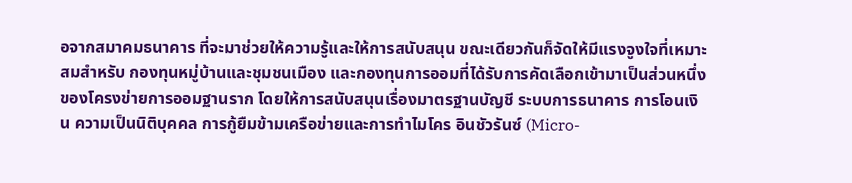อจากสมาคมธนาคาร ที่จะมาช่วยให้ความรู้และให้การสนับสนุน ขณะเดียวกันก็จัดให้มีแรงจูงใจที่เหมาะสมสำหรับ กองทุนหมู่บ้านและชุมชนเมือง และกองทุนการออมที่ได้รับการคัดเลือกเข้ามาเป็นส่วนหนึ่ง ของโครงข่ายการออมฐานราก โดยให้การสนับสนุนเรื่องมาตรฐานบัญชี ระบบการธนาคาร การโอนเงิน ความเป็นนิติบุคคล การกู้ยืมข้ามเครือข่ายและการทำไมโคร อินชัวรันซ์ (Micro-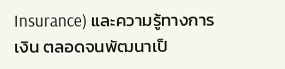Insurance) และความรู้ทางการเงิน ตลอดจนพัฒนาเป็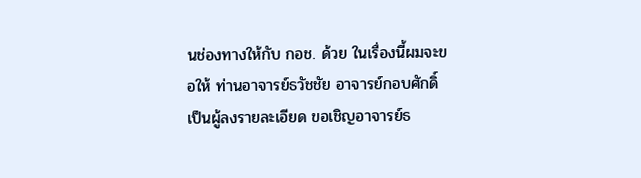นช่องทางให้กับ กอช. ด้วย ในเรื่องนี้ผมจะขอให้ ท่านอาจารย์ธวัชชัย อาจารย์กอบศักดิ์เป็นผู้ลงรายละเอียด ขอเชิญอาจารย์ธ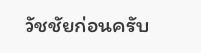วัชชัยก่อนครับ